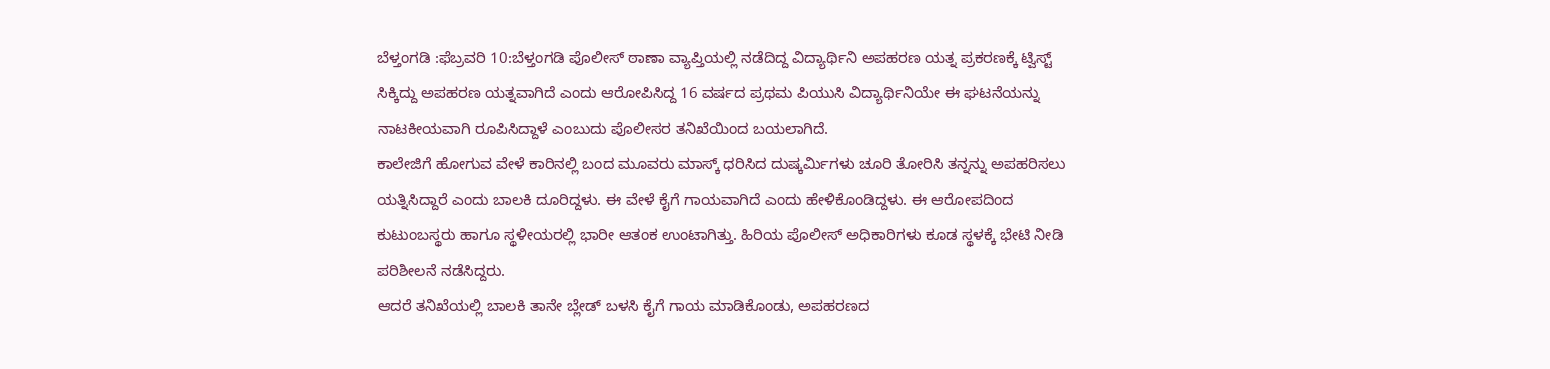ಬೆಳ್ತಂಗಡಿ :ಫೆಬ್ರವರಿ 10:ಬೆಳ್ತಂಗಡಿ ಪೊಲೀಸ್ ಠಾಣಾ ವ್ಯಾಪ್ತಿಯಲ್ಲಿ ನಡೆದಿದ್ದ ವಿದ್ಯಾರ್ಥಿನಿ ಅಪಹರಣ ಯತ್ನ ಪ್ರಕರಣಕ್ಕೆ ಟ್ವಿಸ್ಟ್ ಸಿಕ್ಕಿದ್ದು ಅಪಹರಣ ಯತ್ನವಾಗಿದೆ ಎಂದು ಆರೋಪಿಸಿದ್ದ 16 ವರ್ಷದ ಪ್ರಥಮ ಪಿಯುಸಿ ವಿದ್ಯಾರ್ಥಿನಿಯೇ ಈ ಘಟನೆಯನ್ನು ನಾಟಕೀಯವಾಗಿ ರೂಪಿಸಿದ್ದಾಳೆ ಎಂಬುದು ಪೊಲೀಸರ ತನಿಖೆಯಿಂದ ಬಯಲಾಗಿದೆ.
ಕಾಲೇಜಿಗೆ ಹೋಗುವ ವೇಳೆ ಕಾರಿನಲ್ಲಿ ಬಂದ ಮೂವರು ಮಾಸ್ಕ್ ಧರಿಸಿದ ದುಷ್ಕರ್ಮಿಗಳು ಚೂರಿ ತೋರಿಸಿ ತನ್ನನ್ನು ಅಪಹರಿಸಲು ಯತ್ನಿಸಿದ್ದಾರೆ ಎಂದು ಬಾಲಕಿ ದೂರಿದ್ದಳು. ಈ ವೇಳೆ ಕೈಗೆ ಗಾಯವಾಗಿದೆ ಎಂದು ಹೇಳಿಕೊಂಡಿದ್ದಳು. ಈ ಆರೋಪದಿಂದ ಕುಟುಂಬಸ್ಥರು ಹಾಗೂ ಸ್ಥಳೀಯರಲ್ಲಿ ಭಾರೀ ಆತಂಕ ಉಂಟಾಗಿತ್ತು. ಹಿರಿಯ ಪೊಲೀಸ್ ಅಧಿಕಾರಿಗಳು ಕೂಡ ಸ್ಥಳಕ್ಕೆ ಭೇಟಿ ನೀಡಿ ಪರಿಶೀಲನೆ ನಡೆಸಿದ್ದರು.
ಆದರೆ ತನಿಖೆಯಲ್ಲಿ ಬಾಲಕಿ ತಾನೇ ಬ್ಲೇಡ್ ಬಳಸಿ ಕೈಗೆ ಗಾಯ ಮಾಡಿಕೊಂಡು, ಅಪಹರಣದ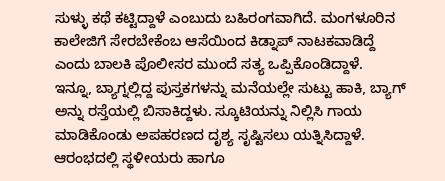ಸುಳ್ಳು ಕಥೆ ಕಟ್ಟಿದ್ದಾಳೆ ಎಂಬುದು ಬಹಿರಂಗವಾಗಿದೆ. ಮಂಗಳೂರಿನ ಕಾಲೇಜಿಗೆ ಸೇರಬೇಕೆಂಬ ಆಸೆಯಿಂದ ಕಿಡ್ನಾಪ್ ನಾಟಕವಾಡಿದ್ದೆ ಎಂದು ಬಾಲಕಿ ಪೊಲೀಸರ ಮುಂದೆ ಸತ್ಯ ಒಪ್ಪಿಕೊಂಡಿದ್ದಾಳೆ.
ಇನ್ನೂ, ಬ್ಯಾಗ್ನಲ್ಲಿದ್ದ ಪುಸ್ತಕಗಳನ್ನು ಮನೆಯಲ್ಲೇ ಸುಟ್ಟು ಹಾಕಿ, ಬ್ಯಾಗ್ ಅನ್ನು ರಸ್ತೆಯಲ್ಲಿ ಬಿಸಾಕಿದ್ದಳು. ಸ್ಕೂಟಿಯನ್ನು ನಿಲ್ಲಿಸಿ ಗಾಯ ಮಾಡಿಕೊಂಡು ಅಪಹರಣದ ದೃಶ್ಯ ಸೃಷ್ಟಿಸಲು ಯತ್ನಿಸಿದ್ದಾಳೆ. ಆರಂಭದಲ್ಲಿ ಸ್ಥಳೀಯರು ಹಾಗೂ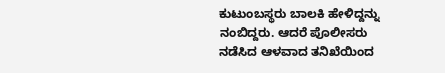ಕುಟುಂಬಸ್ಥರು ಬಾಲಕಿ ಹೇಳಿದ್ದನ್ನು ನಂಬಿದ್ದರು. ಆದರೆ ಪೊಲೀಸರು ನಡೆಸಿದ ಆಳವಾದ ತನಿಖೆಯಿಂದ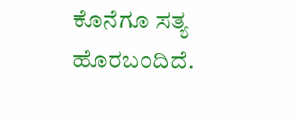ಕೊನೆಗೂ ಸತ್ಯ ಹೊರಬಂದಿದೆ.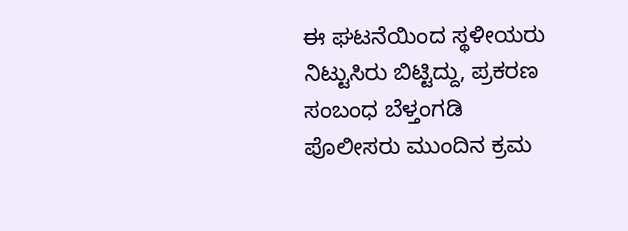ಈ ಘಟನೆಯಿಂದ ಸ್ಥಳೀಯರು ನಿಟ್ಟುಸಿರು ಬಿಟ್ಟಿದ್ದು, ಪ್ರಕರಣ ಸಂಬಂಧ ಬೆಳ್ತಂಗಡಿ ಪೊಲೀಸರು ಮುಂದಿನ ಕ್ರಮ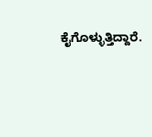ಕೈಗೊಳ್ಳುತ್ತಿದ್ದಾರೆ.